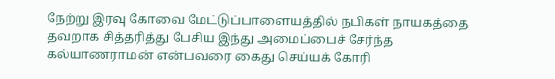நேற்று இரவு கோவை மேட்டுப்பாளையத்தில் நபிகள் நாயகத்தை தவறாக சித்தரித்து பேசிய இந்து அமைப்பைச் சேர்ந்த கல்யாணராமன் என்பவரை கைது செய்யக் கோரி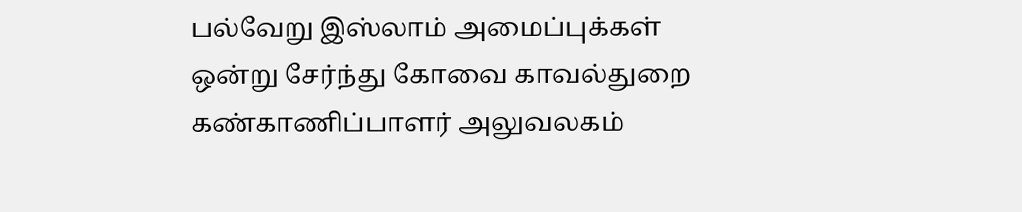பல்வேறு இஸ்லாம் அமைப்புக்கள் ஒன்று சேர்ந்து கோவை காவல்துறை கண்காணிப்பாளர் அலுவலகம்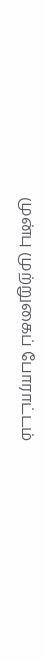முன்பு முற்றுகைப் போராட்டம்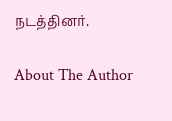நடத்தினர்.

About The Author